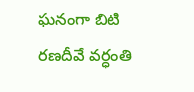ఘనంగా బిటి రణదీవే వర్ధంతి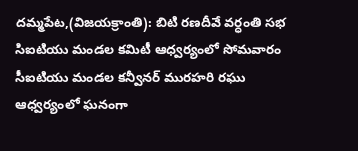దమ్మపేట,(విజయక్రాంతి): బిటి రణదీవే వర్ధంతి సభ సిఐటియు మండల కమిటీ ఆధ్వర్యంలో సోమవారం సీఐటియు మండల కన్వీనర్ మురహరి రఘు ఆధ్వర్యంలో ఘనంగా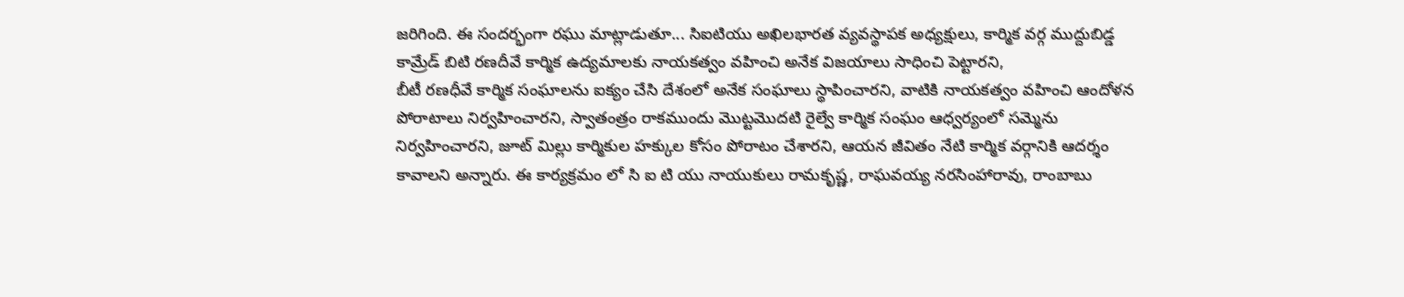జరిగింది. ఈ సందర్భంగా రఘు మాట్లాడుతూ... సిఐటియు అఖిలభారత వ్యవస్థాపక అధ్యక్షులు, కార్మిక వర్గ ముద్దుబిడ్డ కామ్రేడ్ బిటి రణదీవే కార్మిక ఉద్యమాలకు నాయకత్వం వహించి అనేక విజయాలు సాధించి పెట్టారని,
బీటీ రణధీవే కార్మిక సంఘాలను ఐక్యం చేసి దేశంలో అనేక సంఘాలు స్థాపించారని, వాటికి నాయకత్వం వహించి ఆందోళన పోరాటాలు నిర్వహించారని, స్వాతంత్రం రాకముందు మొట్టమొదటి రైల్వే కార్మిక సంఘం ఆధ్వర్యంలో సమ్మెను నిర్వహించారని, జూట్ మిల్లు కార్మికుల హక్కుల కోసం పోరాటం చేశారని, ఆయన జీవితం నేటి కార్మిక వర్గానికి ఆదర్శం కావాలని అన్నారు. ఈ కార్యక్రమం లో సి ఐ టి యు నాయుకులు రామకృష్ణ, రాఘవయ్య నరసింహారావు, రాంబాబు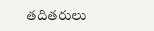తదితరులు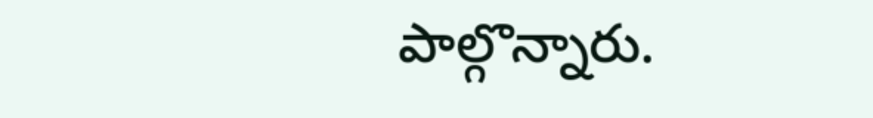పాల్గొన్నారు.